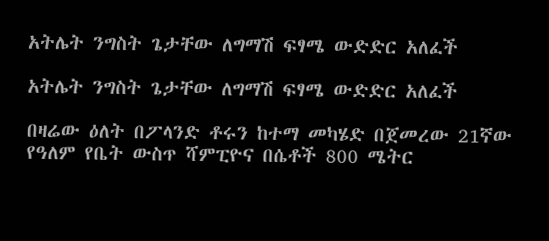አትሌት ንግስት ጌታቸው ለግማሽ ፍፃሜ ውድድር አለፈች

አትሌት ንግስት ጌታቸው ለግማሽ ፍፃሜ ውድድር አለፈች

በዛሬው ዕለት በፖላንድ ቶሩን ከተማ መካሄድ በጀመረው 21ኛው የዓለም የቤት ውስጥ ሻምፒዮና በሴቶች 800 ሜትር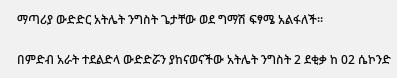ማጣሪያ ውድድር አትሌት ንግስት ጌታቸው ወደ ግማሽ ፍፃሜ አልፋለች።

በምድብ አራት ተደልድላ ውድድሯን ያከናወናችው አትሌት ንግስት 2 ደቂቃ ከ 02 ሴኮንድ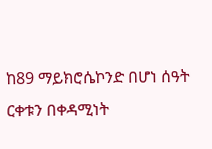ከ89 ማይክሮሴኮንድ በሆነ ሰዓት ርቀቱን በቀዳሚነት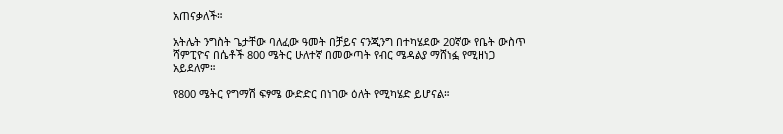አጠናቃለች።

አትሌት ንግስት ጌታቸው ባለፈው ዓመት በቻይና ናንጂንግ በተካሄደው 20ኛው የቤት ውስጥ ሻምፒዮና በሴቶች 800 ሜትር ሁለተኛ በመውጣት የብር ሜዳልያ ማሸነፏ የሚዘነጋ አይደለም።

የ800 ሜትር የግማሽ ፍፃሜ ውድድር በነገው ዕለት የሚካሄድ ይሆናል።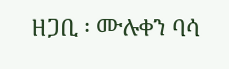ዘጋቢ ፡ ሙሉቀን ባሳ